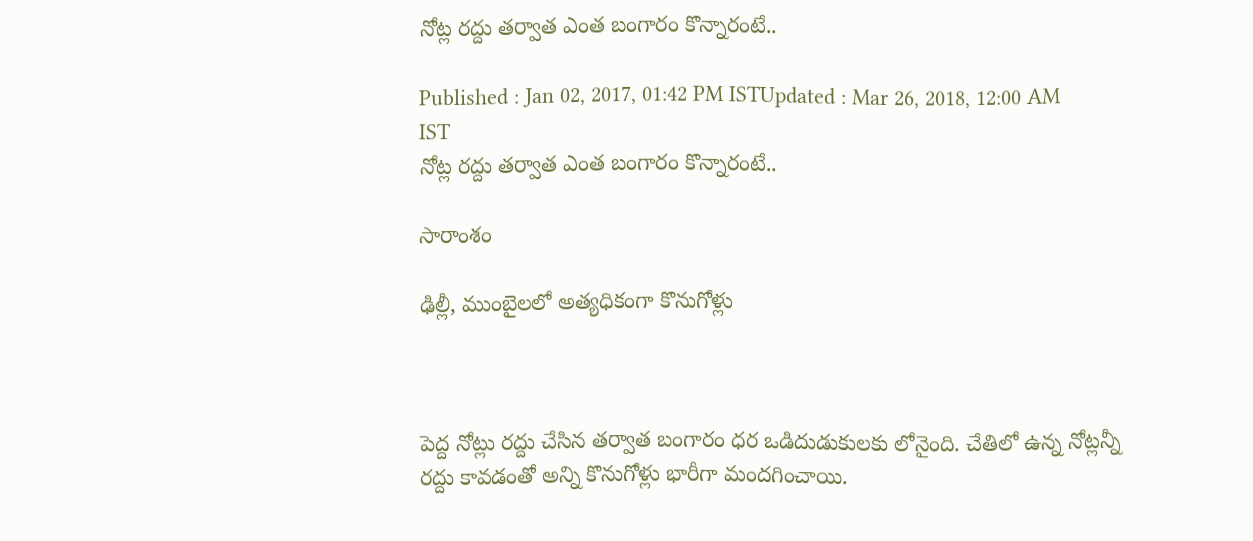నోట్ల రద్దు తర్వాత ఎంత బంగారం కొన్నారంటే..

Published : Jan 02, 2017, 01:42 PM ISTUpdated : Mar 26, 2018, 12:00 AM IST
నోట్ల రద్దు తర్వాత ఎంత బంగారం కొన్నారంటే..

సారాంశం

ఢిల్లీ, ముంబైలలో అత్యధికంగా కొనుగోళ్లు



పెద్ద నోట్లు రద్దు చేసిన తర్వాత బంగారం ధర ఒడిదుడుకులకు లోనైంది. చేతిలో ఉన్న నోట్లన్నీ రద్దు కావడంతో అన్ని కొనుగోళ్లు భారీగా మందగించాయి.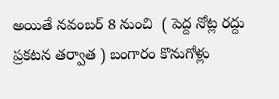అయితే నవంబర్ 8 నుంచి  ( పెద్ద నోట్ల రద్దు ప్రకటన తర్వాత ) బంగారం కొనుగోళ్లు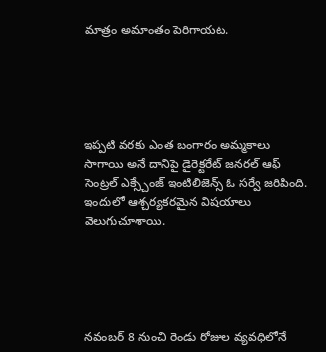మాత్రం అమాంతం పెరిగాయట.





ఇప్పటి వరకు ఎంత బంగారం అమ్మకాలు సాగాయి అనే దానిపై డైరెక్టరేట్ జనరల్ ఆఫ్ సెంట్రల్ ఎక్స్చేంజ్ ఇంటిలిజెన్స్ ఓ సర్వే జరిపింది. ఇందులో ఆశ్చర్యకరమైన విషయాలు వెలుగుచూశాయి.





నవంబర్ 8 నుంచి రెండు రోజుల వ్యవధిలోనే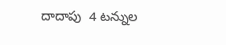దాదాపు  4 టన్నుల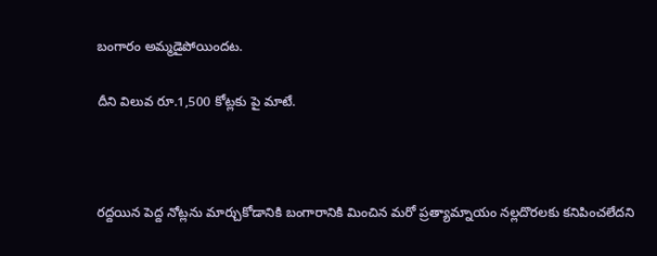బంగారం అమ్మడైపోయిందట.

దీని విలువ రూ.1,500 కోట్లకు పై మాటే.



రద్దయిన పెద్ద నోట్లను మార్చుకోడానికి బంగారానికి మించిన మరో ప్రత్యామ్నాయం నల్లదొరలకు కనిపించలేదని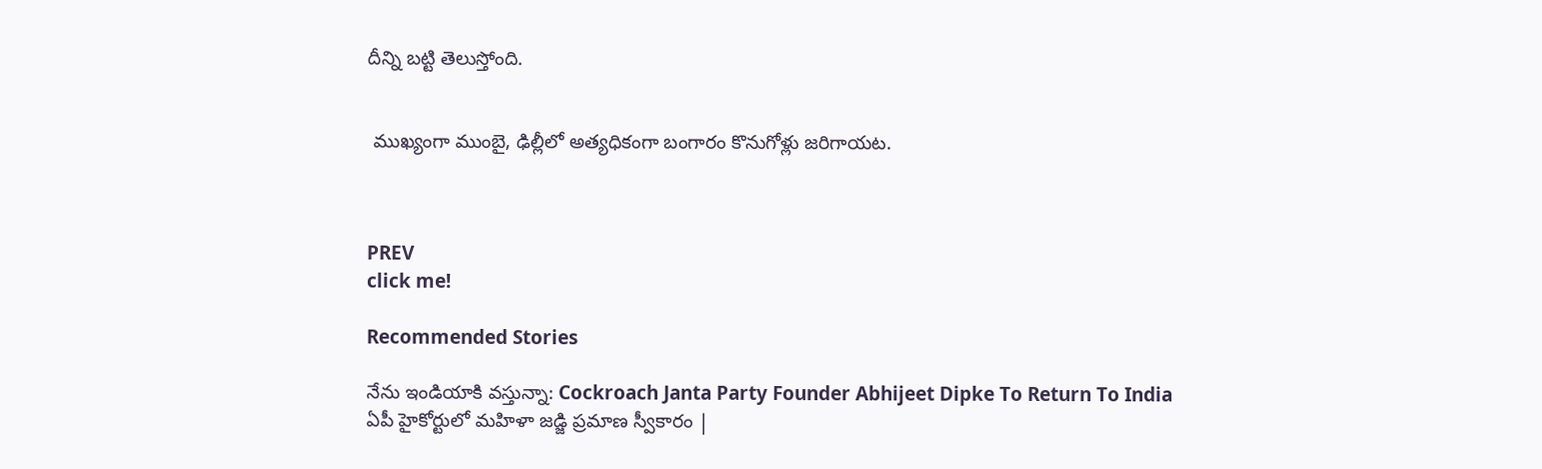దీన్ని బట్టి తెలుస్తోంది.


 ముఖ్యంగా ముంబై, ఢిల్లీలో అత్యధికంగా బంగారం కొనుగోళ్లు జరిగాయట.



PREV
click me!

Recommended Stories

నేను ఇండియాకి వస్తున్నా: Cockroach Janta Party Founder Abhijeet Dipke To Return To India
ఏపీ హైకోర్టులో మహిళా జడ్జి ప్రమాణ స్వీకారం |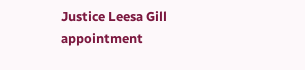Justice Leesa Gill appointment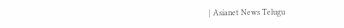| Asianet News Telugu